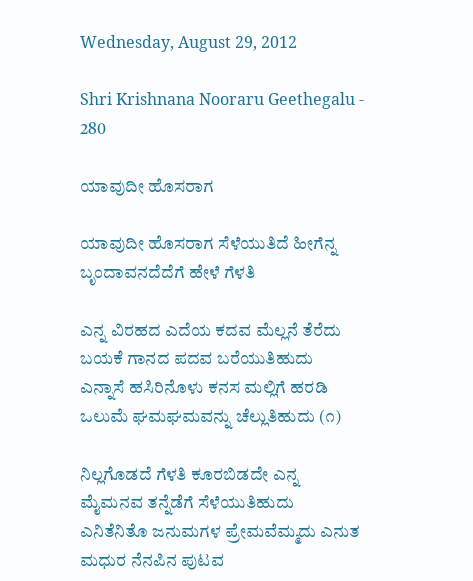Wednesday, August 29, 2012

Shri Krishnana Nooraru Geethegalu - 280

ಯಾವುದೀ ಹೊಸರಾಗ

ಯಾವುದೀ ಹೊಸರಾಗ ಸೆಳೆಯುತಿದೆ ಹೀಗೆನ್ನ
ಬೃಂದಾವನದೆದೆಗೆ ಹೇಳೆ ಗೆಳತಿ

ಎನ್ನ ವಿರಹದ ಎದೆಯ ಕದವ ಮೆಲ್ಲನೆ ತೆರೆದು
ಬಯಕೆ ಗಾನದ ಪದವ ಬರೆಯುತಿಹುದು
ಎನ್ನಾಸೆ ಹಸಿರಿನೊಳು ಕನಸ ಮಲ್ಲಿಗೆ ಹರಡಿ
ಒಲುಮೆ ಘಮಘಮವನ್ನು ಚೆಲ್ಲುತಿಹುದು (೧)

ನಿಲ್ಲಗೊಡದೆ ಗೆಳತಿ ಕೂರಬಿಡದೇ ಎನ್ನ
ಮೈಮನವ ತನ್ನೆಡೆಗೆ ಸೆಳೆಯುತಿಹುದು
ಎನಿತೆನಿತೊ ಜನುಮಗಳ ಪ್ರೇಮವೆಮ್ಮದು ಎನುತ
ಮಧುರ ನೆನಪಿನ ಪುಟವ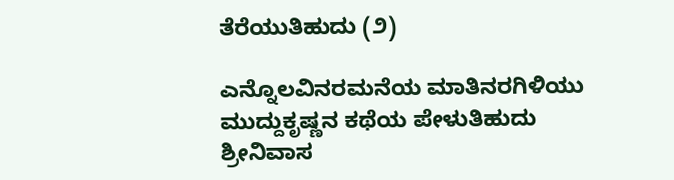ತೆರೆಯುತಿಹುದು (೨)

ಎನ್ನೊಲವಿನರಮನೆಯ ಮಾತಿನರಗಿಳಿಯು
ಮುದ್ದುಕೃಷ್ಣನ ಕಥೆಯ ಪೇಳುತಿಹುದು
ಶ್ರೀನಿವಾಸ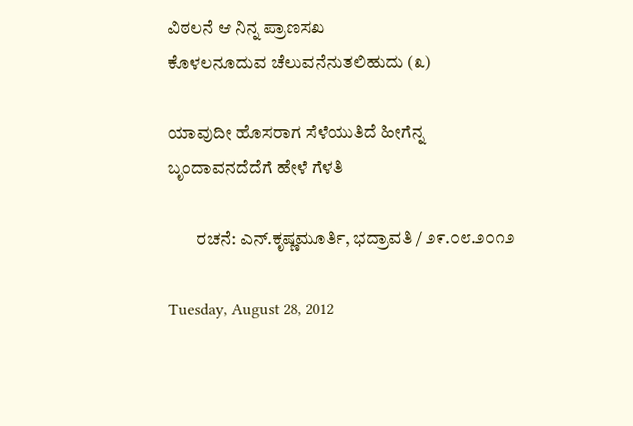ವಿಠಲನೆ ಆ ನಿನ್ನ ಪ್ರಾಣಸಖ
ಕೊಳಲನೂದುವ ಚೆಲುವನೆನುತಲಿಹುದು (೩)

ಯಾವುದೀ ಹೊಸರಾಗ ಸೆಳೆಯುತಿದೆ ಹೀಗೆನ್ನ
ಬೃಂದಾವನದೆದೆಗೆ ಹೇಳೆ ಗೆಳತಿ

        ರಚನೆ: ಎನ್.ಕೃಷ್ಣಮೂರ್ತಿ, ಭದ್ರಾವತಿ / ೨೯.೦೮.೨೦೧೨

Tuesday, August 28, 2012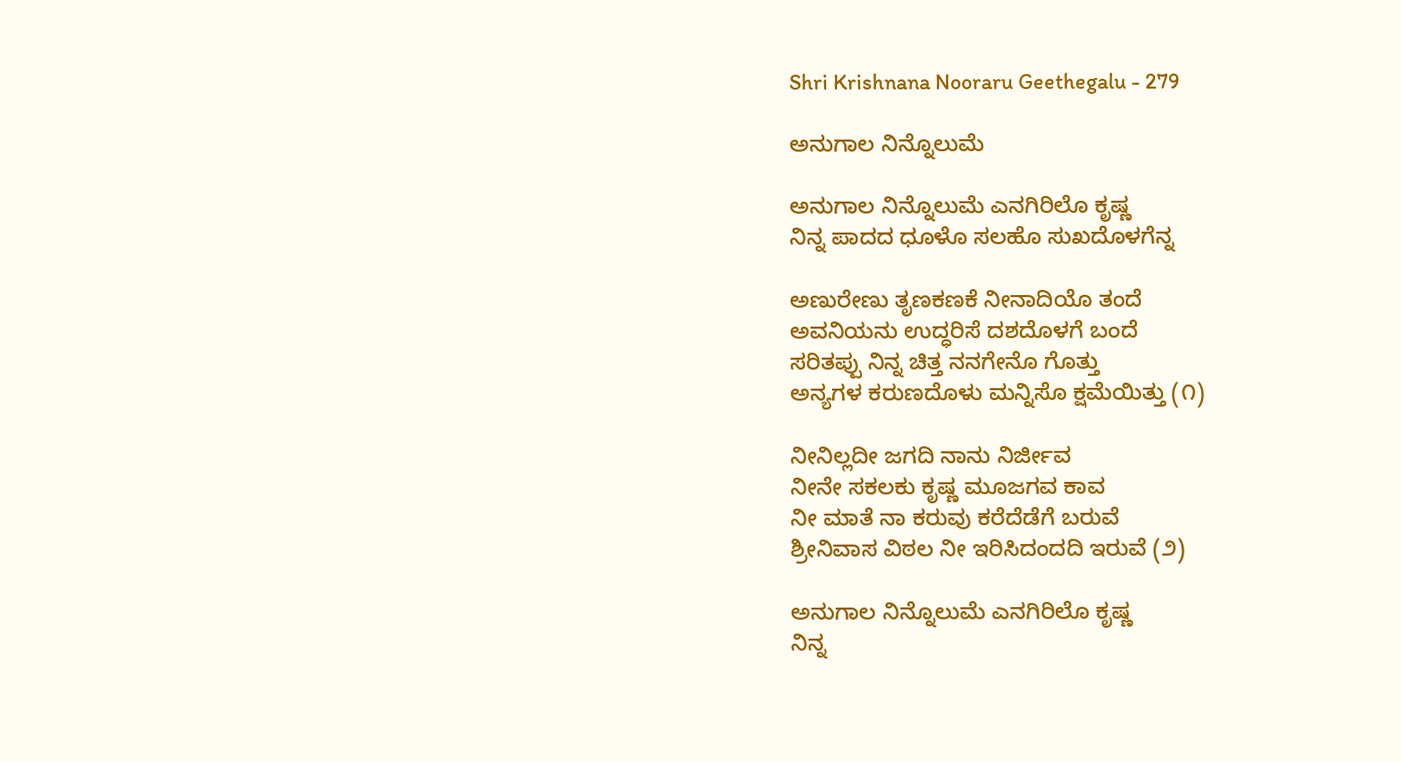Shri Krishnana Nooraru Geethegalu - 279

ಅನುಗಾಲ ನಿನ್ನೊಲುಮೆ

ಅನುಗಾಲ ನಿನ್ನೊಲುಮೆ ಎನಗಿರಿಲೊ ಕೃಷ್ಣ
ನಿನ್ನ ಪಾದದ ಧೂಳೊ ಸಲಹೊ ಸುಖದೊಳಗೆನ್ನ

ಅಣುರೇಣು ತೃಣಕಣಕೆ ನೀನಾದಿಯೊ ತಂದೆ
ಅವನಿಯನು ಉದ್ಧರಿಸೆ ದಶದೊಳಗೆ ಬಂದೆ
ಸರಿತಪ್ಪು ನಿನ್ನ ಚಿತ್ತ ನನಗೇನೊ ಗೊತ್ತು
ಅನ್ಯಗಳ ಕರುಣದೊಳು ಮನ್ನಿಸೊ ಕ್ಷಮೆಯಿತ್ತು (೧)

ನೀನಿಲ್ಲದೀ ಜಗದಿ ನಾನು ನಿರ್ಜೀವ
ನೀನೇ ಸಕಲಕು ಕೃಷ್ಣ ಮೂಜಗವ ಕಾವ
ನೀ ಮಾತೆ ನಾ ಕರುವು ಕರೆದೆಡೆಗೆ ಬರುವೆ
ಶ್ರೀನಿವಾಸ ವಿಠಲ ನೀ ಇರಿಸಿದಂದದಿ ಇರುವೆ (೨)

ಅನುಗಾಲ ನಿನ್ನೊಲುಮೆ ಎನಗಿರಿಲೊ ಕೃಷ್ಣ
ನಿನ್ನ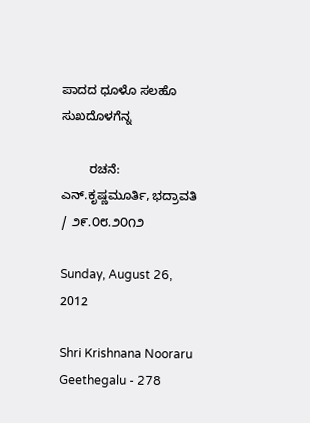ಪಾದದ ಧೂಳೊ ಸಲಹೊ ಸುಖದೊಳಗೆನ್ನ

        ರಚನೆ: ಎನ್.ಕೃಷ್ಣಮೂರ್ತಿ, ಭದ್ರಾವತಿ / ೨೯.೦೮.೨೦೧೨

Sunday, August 26, 2012

Shri Krishnana Nooraru Geethegalu - 278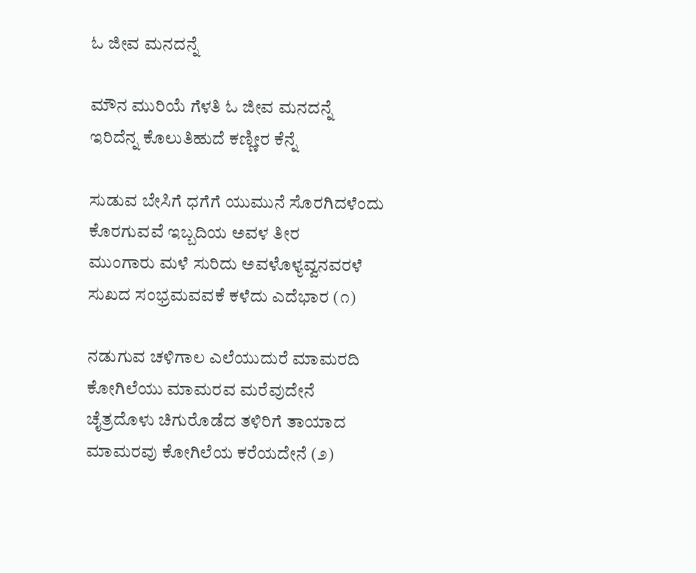ಓ ಜೀವ ಮನದನ್ನೆ

ಮೌನ ಮುರಿಯೆ ಗೆಳತಿ ಓ ಜೀವ ಮನದನ್ನೆ
ಇರಿದೆನ್ನ ಕೊಲುತಿಹುದೆ ಕಣ್ಣೀರ ಕೆನ್ನೆ

ಸುಡುವ ಬೇಸಿಗೆ ಧಗೆಗೆ ಯುಮುನೆ ಸೊರಗಿದಳೆಂದು
ಕೊರಗುವವೆ ಇಬ್ಬದಿಯ ಅವಳ ತೀರ
ಮುಂಗಾರು ಮಳೆ ಸುರಿದು ಅವಳೊಳ್ಯವ್ವನವರಳೆ
ಸುಖದ ಸಂಭ್ರಮವವಕೆ ಕಳೆದು ಎದೆಭಾರ (೧)

ನಡುಗುವ ಚಳಿಗಾಲ ಎಲೆಯುದುರೆ ಮಾಮರದಿ
ಕೋಗಿಲೆಯು ಮಾಮರವ ಮರೆವುದೇನೆ
ಚೈತ್ರದೊಳು ಚಿಗುರೊಡೆದ ತಳಿರಿಗೆ ತಾಯಾದ
ಮಾಮರವು ಕೋಗಿಲೆಯ ಕರೆಯದೇನೆ (೨)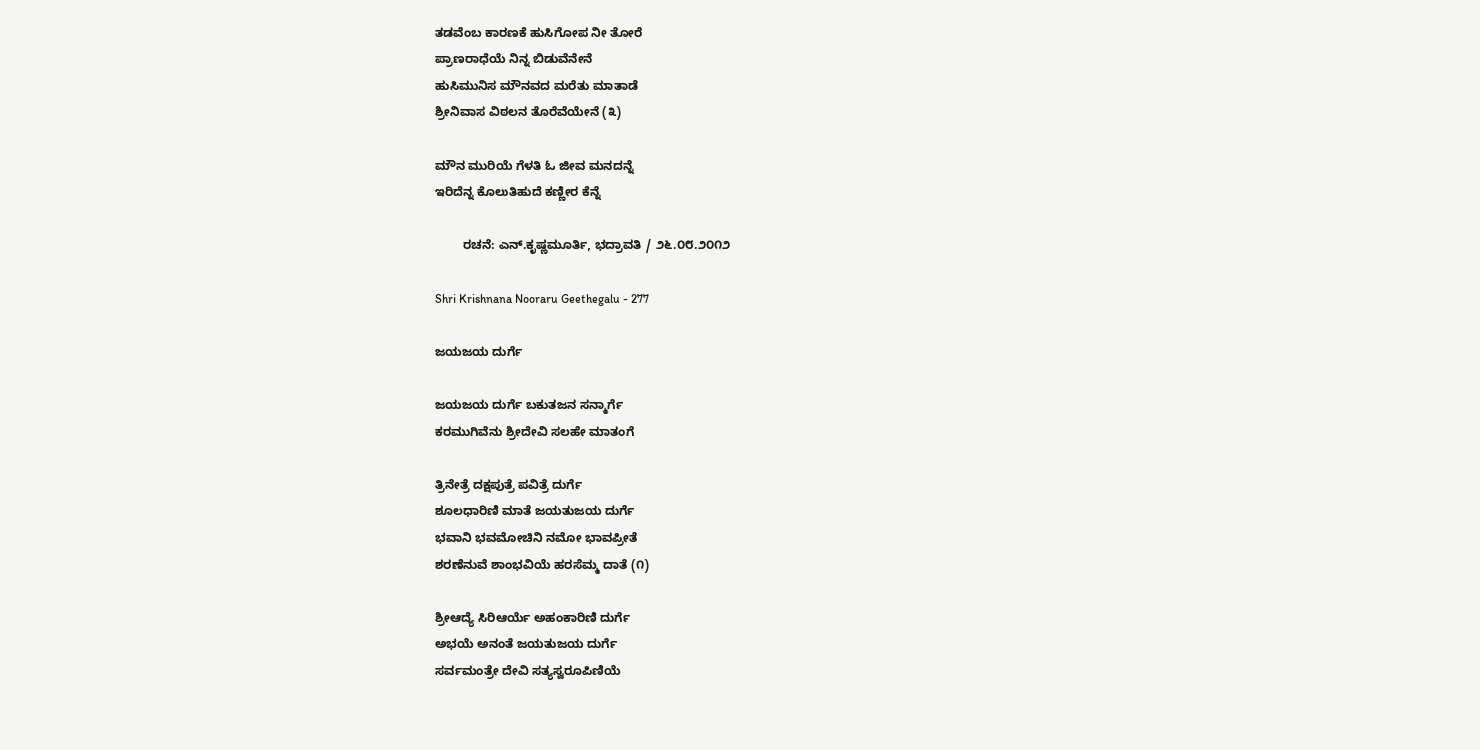ತಡವೆಂಬ ಕಾರಣಕೆ ಹುಸಿಗೋಪ ನೀ ತೋರೆ
ಪ್ರಾಣರಾಧೆಯೆ ನಿನ್ನ ಬಿಡುವೆನೇನೆ
ಹುಸಿಮುನಿಸ ಮೌನವದ ಮರೆತು ಮಾತಾಡೆ
ಶ್ರೀನಿವಾಸ ವಿಠಲನ ತೊರೆವೆಯೇನೆ (೩)

ಮೌನ ಮುರಿಯೆ ಗೆಳತಿ ಓ ಜೀವ ಮನದನ್ನೆ
ಇರಿದೆನ್ನ ಕೊಲುತಿಹುದೆ ಕಣ್ಣೀರ ಕೆನ್ನೆ

        ರಚನೆ: ಎನ್.ಕೃಷ್ಣಮೂರ್ತಿ, ಭದ್ರಾವತಿ / ೨೬.೦೮.೨೦೧೨

Shri Krishnana Nooraru Geethegalu - 277

ಜಯಜಯ ದುರ್ಗೆ

ಜಯಜಯ ದುರ್ಗೆ ಬಕುತಜನ ಸನ್ಮಾರ್ಗೆ
ಕರಮುಗಿವೆನು ಶ್ರೀದೇವಿ ಸಲಹೇ ಮಾತಂಗೆ

ತ್ರಿನೇತ್ರೆ ದಕ್ಷಪುತ್ರೆ ಪವಿತ್ರೆ ದುರ್ಗೆ
ಶೂಲಧಾರಿಣಿ ಮಾತೆ ಜಯತುಜಯ ದುರ್ಗೆ
ಭವಾನಿ ಭವಮೋಚಿನಿ ನಮೋ ಭಾವಪ್ರೀತೆ
ಶರಣೆನುವೆ ಶಾಂಭವಿಯೆ ಹರಸೆಮ್ಮ ದಾತೆ (೧)

ಶ್ರೀಆದ್ಯೆ ಸಿರಿಆರ್ಯೆ ಅಹಂಕಾರಿಣಿ ದುರ್ಗೆ
ಅಭಯೆ ಅನಂತೆ ಜಯತುಜಯ ದುರ್ಗೆ
ಸರ್ವಮಂತ್ರೇ ದೇವಿ ಸತ್ಯಸ್ವರೂಪಿಣಿಯೆ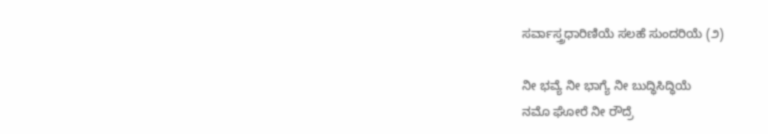ಸರ್ವಾಸ್ತ್ರಧಾರಿಣಿಯೆ ಸಲಹೆ ಸುಂದರಿಯೆ (೨)

ನೀ ಭವ್ಯೆ ನೀ ಭಾಗ್ಯೆ ನೀ ಬುದ್ಧಿಸಿದ್ಧಿಯೆ
ನಮೊ ಘೋರೆ ನೀ ರೌದ್ರೆ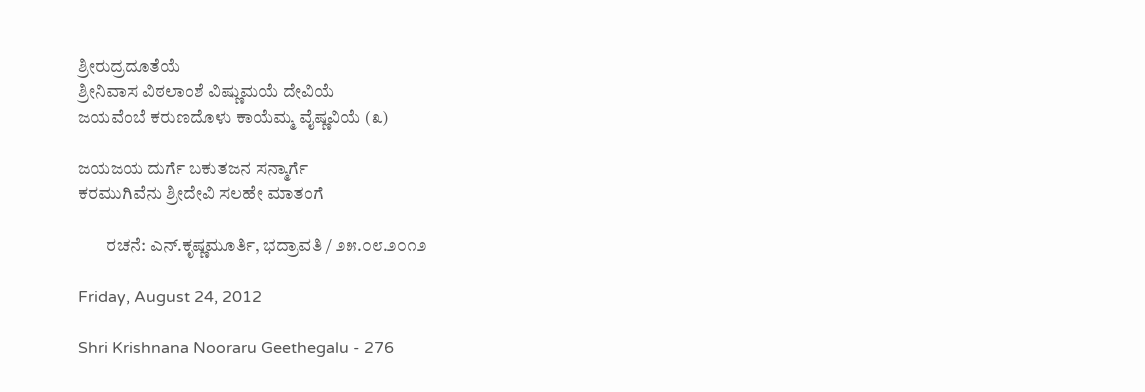ಶ್ರೀರುದ್ರದೂತೆಯೆ
ಶ್ರೀನಿವಾಸ ವಿಠಲಾಂಶೆ ವಿಷ್ಣುಮಯೆ ದೇವಿಯೆ
ಜಯವೆಂಬೆ ಕರುಣದೊಳು ಕಾಯೆಮ್ಮ ವೈಷ್ಣವಿಯೆ (೩)

ಜಯಜಯ ದುರ್ಗೆ ಬಕುತಜನ ಸನ್ಮಾರ್ಗೆ
ಕರಮುಗಿವೆನು ಶ್ರೀದೇವಿ ಸಲಹೇ ಮಾತಂಗೆ

        ರಚನೆ: ಎನ್.ಕೃಷ್ಣಮೂರ್ತಿ, ಭದ್ರಾವತಿ / ೨೫.೦೮.೨೦೧೨

Friday, August 24, 2012

Shri Krishnana Nooraru Geethegalu - 276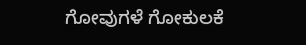ಗೋವುಗಳೆ ಗೋಕುಲಕೆ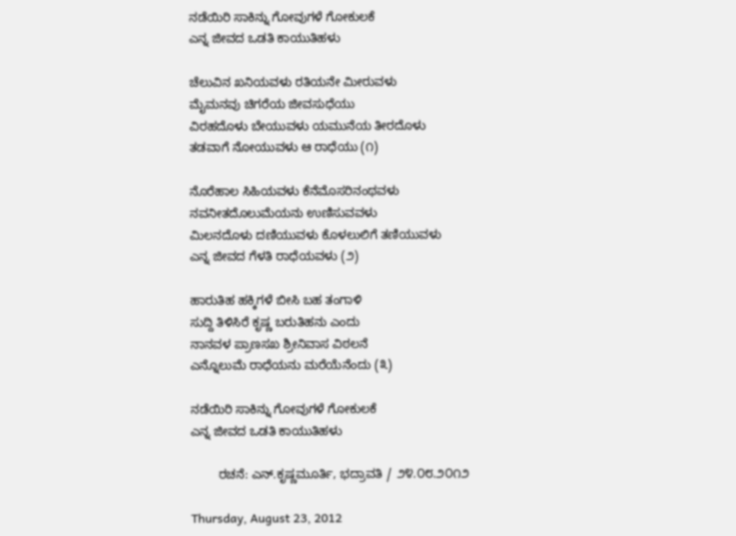ನಡೆಯಿರಿ ಸಾಕಿನ್ನು ಗೋವುಗಳೆ ಗೋಕುಲಕೆ
ಎನ್ನ ಜೀವದ ಒಡತಿ ಕಾಯುತಿಹಳು

ಚೆಲುವಿನ ಖನಿಯವಳು ರತಿಯನೇ ಮೀರುವಳು
ಮೈಮನವು ಚಿಗರೆಯ ಜೀವಸುಧೆಯು
ವಿರಹದೊಳು ಬೇಯುವಳು ಯಮುನೆಯ ತೀರದೊಳು
ತಡವಾಗೆ ನೋಯುವಳು ಆ ರಾಧೆಯು (೧)

ನೊರೆಹಾಲ ಸಿಹಿಯವಳು ಕೆನೆಮೊಸರಿನಂಥವಳು
ನವನೀತದೊಲುಮೆಯನು ಉಣಿಸುವವಳು
ಮಿಲನದೊಳು ದಣಿಯುವಳು ಕೊಳಲುಲಿಗೆ ತಣಿಯುವಳು
ಎನ್ನ ಜೀವದ ಗೆಳತಿ ರಾಧೆಯವಳು (೨)

ಹಾರುತಿಹ ಹಕ್ಕಿಗಳೆ ಬೀಸಿ ಬಹ ತಂಗಾಳಿ
ಸುದ್ದಿ ತಿಳಿಸಿರೆ ಕೃಷ್ಣ ಬರುತಿಹನು ಎಂದು
ನಾನವಳ ಪ್ರಾಣಸಖ ಶ್ರೀನಿವಾಸ ವಿಠಲನೆ
ಎನ್ನೊಲುಮೆ ರಾಧೆಯನು ಮರೆಯೆನೆಂದು (೩)

ನಡೆಯಿರಿ ಸಾಕಿನ್ನು ಗೋವುಗಳೆ ಗೋಕುಲಕೆ
ಎನ್ನ ಜೀವದ ಒಡತಿ ಕಾಯುತಿಹಳು

        ರಚನೆ: ಎನ್.ಕೃಷ್ಣಮೂರ್ತಿ, ಭದ್ರಾವತಿ / ೨೪.೦೮.೨೦೧೨

Thursday, August 23, 2012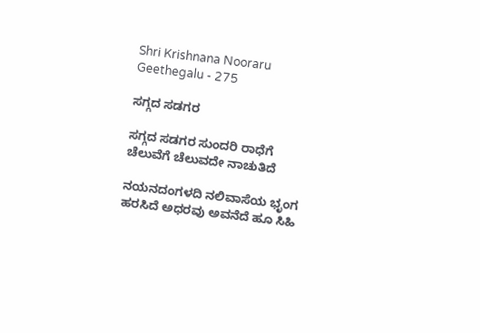Shri Krishnana Nooraru Geethegalu - 275

ಸಗ್ಗದ ಸಡಗರ

ಸಗ್ಗದ ಸಡಗರ ಸುಂದರಿ ರಾಧೆಗೆ
ಚೆಲುವೆಗೆ ಚೆಲುವದೇ ನಾಚುತಿದೆ

ನಯನದಂಗಳದಿ ನಲಿವಾಸೆಯ ಭೃಂಗ
ಹರಸಿದೆ ಅಧರವು ಅವನೆದೆ ಹೂ ಸಿಹಿ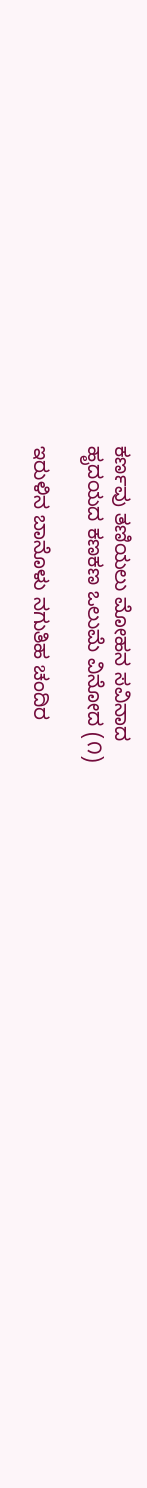ಕರ್ಣವು ತಣಿಯಲು ಮೋಹನ ಸವಿನಾದ
ಹೃದಯದ ಕಣಕಣ ಒಲುಮೆ ವಿನೋದ (೧)

ಇರುಳಿನ ಬಾನೊಳು ನಗುತಿಹ ಚಂದಿರ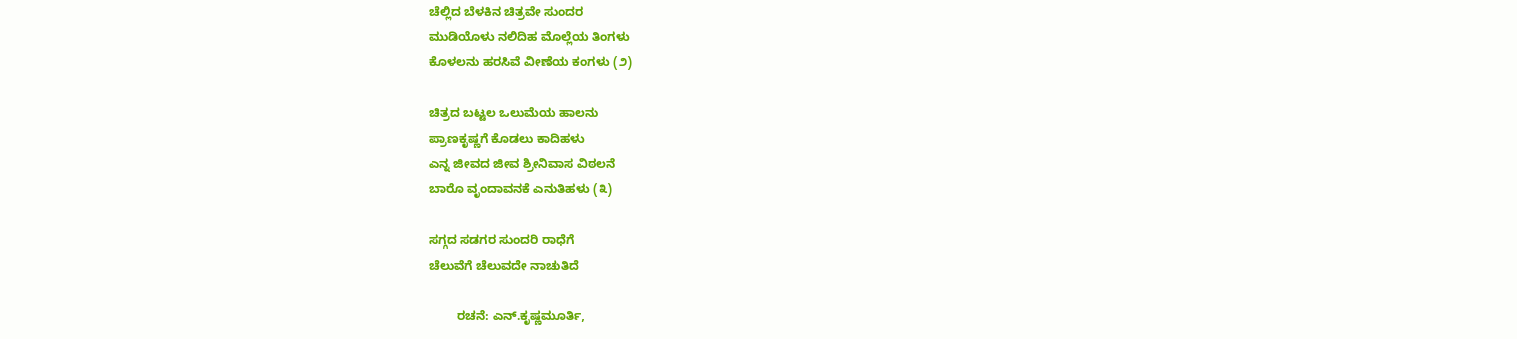ಚೆಲ್ಲಿದ ಬೆಳಕಿನ ಚಿತ್ರವೇ ಸುಂದರ
ಮುಡಿಯೊಳು ನಲಿದಿಹ ಮೊಲ್ಲೆಯ ತಿಂಗಳು
ಕೊಳಲನು ಹರಸಿವೆ ವೀಣೆಯ ಕಂಗಳು (೨)

ಚಿತ್ರದ ಬಟ್ಟಲ ಒಲುಮೆಯ ಹಾಲನು
ಪ್ರಾಣಕೃಷ್ಣಗೆ ಕೊಡಲು ಕಾದಿಹಳು
ಎನ್ನ ಜೀವದ ಜೀವ ಶ್ರೀನಿವಾಸ ವಿಠಲನೆ
ಬಾರೊ ವೃಂದಾವನಕೆ ಎನುತಿಹಳು (೩)

ಸಗ್ಗದ ಸಡಗರ ಸುಂದರಿ ರಾಧೆಗೆ
ಚೆಲುವೆಗೆ ಚೆಲುವದೇ ನಾಚುತಿದೆ

        ರಚನೆ: ಎನ್.ಕೃಷ್ಣಮೂರ್ತಿ,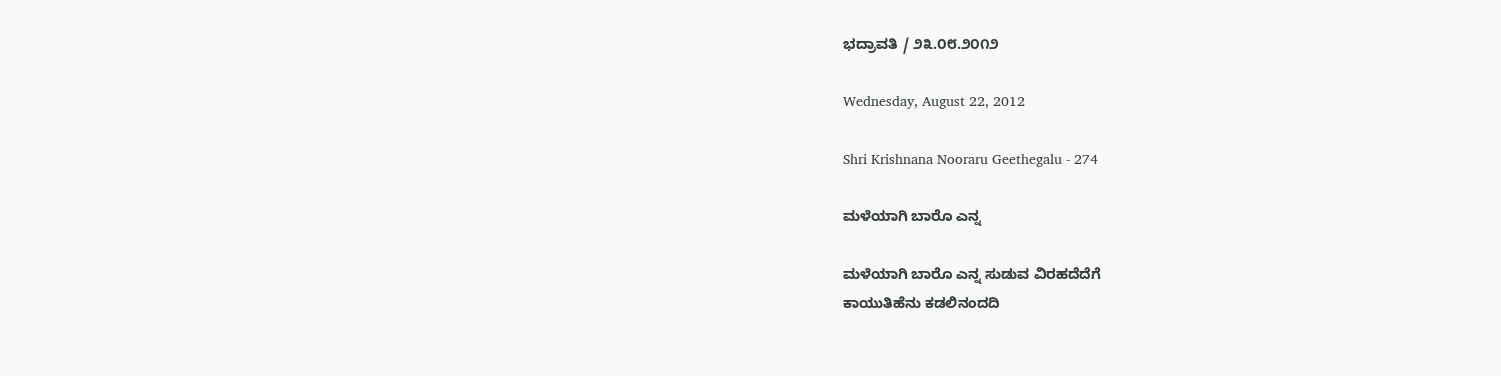ಭದ್ರಾವತಿ / ೨೩.೦೮.೨೦೧೨

Wednesday, August 22, 2012

Shri Krishnana Nooraru Geethegalu - 274

ಮಳೆಯಾಗಿ ಬಾರೊ ಎನ್ನ

ಮಳೆಯಾಗಿ ಬಾರೊ ಎನ್ನ ಸುಡುವ ವಿರಹದೆದೆಗೆ
ಕಾಯುತಿಹೆನು ಕಡಲಿನಂದದಿ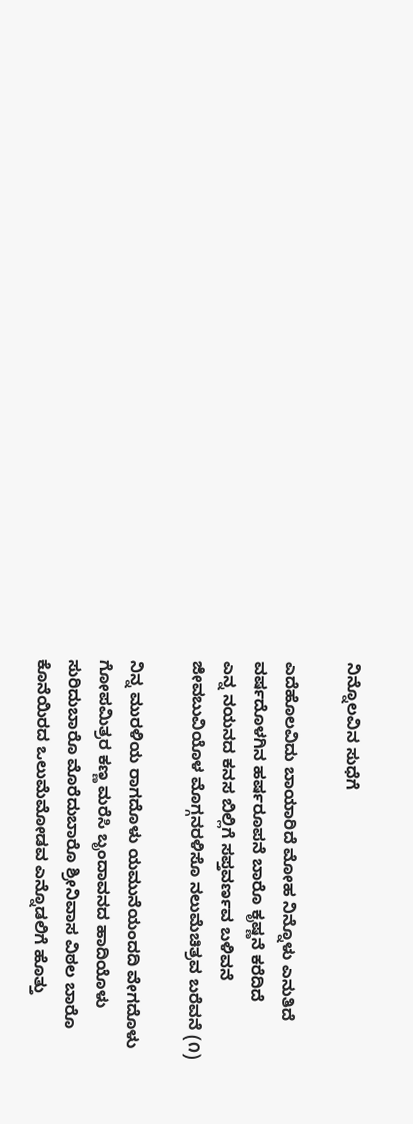ನಿನ್ನೊಲವಿನ ಸುಧೆಗೆ

ಎದೆಹೊಲವಿದು ಬಾಯಾರಿದೆ ಮೋಹ ನಿನ್ನೊಳು ಎನುತಿದೆ
ವರ್ಷದೊಳಗಿನ ಹರ್ಷರೂಪನೆ ಬಾರೊ ಕೃಷ್ಣನೆ ಕರೆದಿದೆ
ಎನ್ನ ನಯನದ ಕನಸ ಬಿಲ್ಲಿಗೆ ಸಪ್ತವರ್ಣವ ಬಳಿವನೆ
ಜೀವಬುವಿಯೊಳ ಮೊಗ್ಗನರಳಿಸೊ ನಲುಮೆಚಿತ್ರವ ಬರೆವನೆ (೧)

ನಿನ್ನ ಮುರಳಿಯ ರಾಗದೊಳು ಯಮುನೆಯಂದದಿ ವೇಗದೊಳು
ಗೋಪಮಿತ್ರರ ಕಣ್ಣ ಮರೆಸಿ ಬೃಂದಾವನದ ಹಾದಿಯೊಳು
ಸುರಿದುಬಾರೊ ಮೊರೆದುಬಾರೊ ಶ್ರೀನಿವಾಸ ವಿಠಲ ಬಾರೊ
ಕೊನೆಯಿರದ ಒಲುಮೆಮೋಡವ ಎನ್ನೊಡಲಿಗೆ ಹೊತ್ತು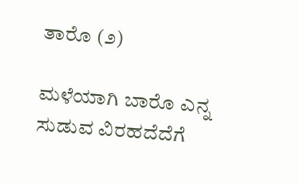ತಾರೊ (೨)

ಮಳೆಯಾಗಿ ಬಾರೊ ಎನ್ನ ಸುಡುವ ವಿರಹದೆದೆಗೆ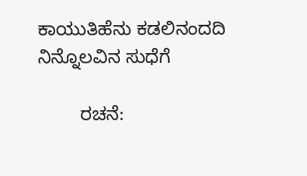ಕಾಯುತಿಹೆನು ಕಡಲಿನಂದದಿ ನಿನ್ನೊಲವಿನ ಸುಧೆಗೆ

        ರಚನೆ: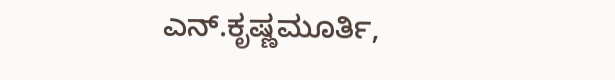ಎನ್.ಕೃಷ್ಣಮೂರ್ತಿ,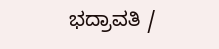ಭದ್ರಾವತಿ /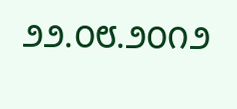೨೨.೦೮.೨೦೧೨